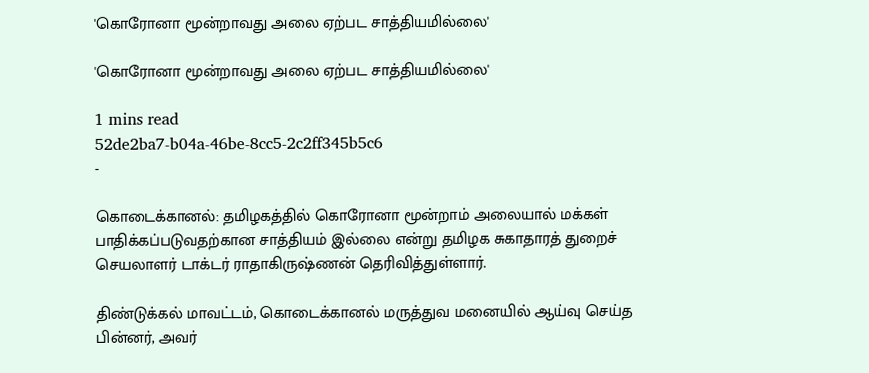'கொரோனா மூன்றாவது அலை ஏற்பட சாத்தியமில்லை'

'கொரோனா மூன்றாவது அலை ஏற்பட சாத்தியமில்லை'

1 mins read
52de2ba7-b04a-46be-8cc5-2c2ff345b5c6
-

கொடைக்கானல்: தமிழகத்தில் கொரோனா மூன்றாம் அலையால் மக்கள் பாதிக்கப்படுவதற்கான சாத்தியம் இல்லை என்று தமிழக சுகாதாரத் துறைச் செயலாளர் டாக்டர் ராதாகிருஷ்ணன் தெரிவித்துள்ளார்.

திண்டுக்கல் மாவட்டம், கொடைக்கானல் மருத்துவ மனையில் ஆய்வு செய்த பின்னர், அவர்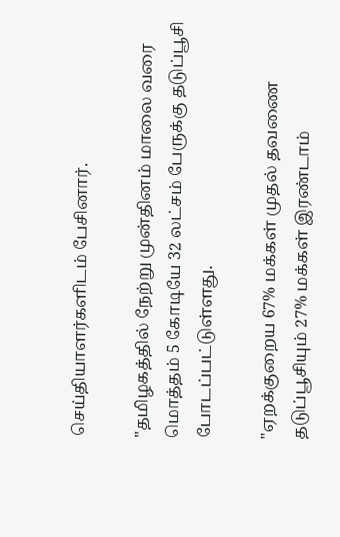செய்தியாளர்களிடம் பேசினார்.

"தமிழகத்தில் நேற்று முன்தினம் மாலை வரை மொத்தம் 5 கோடியே 32 லட்சம் பேருக்கு தடுப்பூசி போடப்பட்டுள்ளது.

"ஏறக்குறைய 67% மக்கள் முதல் தவணை தடுப்பூசியும் 27% மக்கள் இரண்டாம்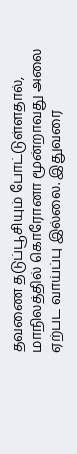தவணை தடுப்பூசியும் போட்டுள்ளதால், மாநிலத்தில் கொரோனா மூன்றாவது அலை ஏற்பட வாய்ப்பு இல்லை. இதுவரை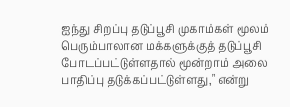ஐந்து சிறப்பு தடுப்பூசி முகாம்கள் மூலம் பெரும்பாலான மக்களுக்குத் தடுப்பூசி போடப்பட்டுள்ளதால் மூன்றாம் அலை பாதிப்பு தடுக்கப்பட்டுள்ளது," என்று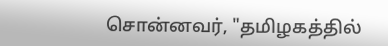சொன்னவர், "தமிழகத்தில்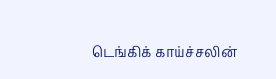டெங்கிக் காய்ச்சலின்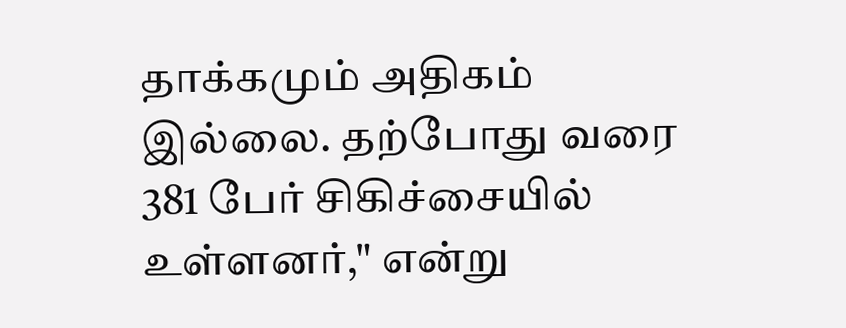தாக்கமும் அதிகம் இல்லை. தற்போது வரை 381 பேர் சிகிச்சையில் உள்ளனர்," என்று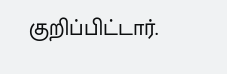குறிப்பிட்டார்.